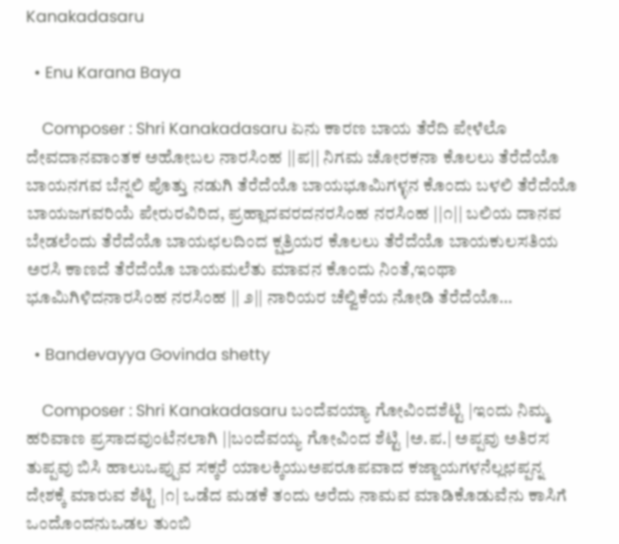Kanakadasaru

  • Enu Karana Baya

    Composer : Shri Kanakadasaru ಏನು ಕಾರಣ ಬಾಯ ತೆರೆದಿ ಪೇಳೆಲೊ ದೇವದಾನವಾಂತಕ ಅಹೋಬಲ ನಾರಸಿಂಹ ||ಪ|| ನಿಗಮ ಚೋರಕನಾ ಕೊಲಲು ತೆರೆದೆಯೊ ಬಾಯನಗವ ಬೆನ್ನಲಿ ಪೊತ್ತು ನಡುಗಿ ತೆರೆದೆಯೊ ಬಾಯಭೂಮಿಗಳ್ಳನ ಕೊಂದು ಬಳಲಿ ತೆರೆದೆಯೊ ಬಾಯಜಗವರಿಯೆ ಪೇರುರವಿರಿದ, ಪ್ರಹ್ಲಾದವರದನರಸಿಂಹ ನರಸಿಂಹ ||೧|| ಬಲಿಯ ದಾನವ ಬೇಡಲೆಂದು ತೆರೆದೆಯೊ ಬಾಯಛಲದಿಂದ ಕ್ಷತ್ರಿಯರ ಕೊಲಲು ತೆರೆದೆಯೊ ಬಾಯಕುಲಸತಿಯ ಅರಸಿ ಕಾಣದೆ ತೆರೆದೆಯೊ ಬಾಯಮಲೆತು ಮಾವನ ಕೊಂದು ನಿಂತೆ,ಇಂಥಾ ಭೂಮಿಗಿಳಿದನಾರಸಿಂಹ ನರಸಿಂಹ || ೨|| ನಾರಿಯರ ಚೆಲ್ವಿಕೆಯ ನೋಡಿ ತೆರೆದೆಯೊ…

  • Bandevayya Govinda shetty

    Composer : Shri Kanakadasaru ಬಂದೆವಯ್ಯಾ ಗೋವಿಂದಶೆಟ್ಟಿ |ಇಂದು ನಿಮ್ಮ ಹರಿವಾಣ ಪ್ರಸಾದವುಂಟೆನಲಾಗಿ ||ಬಂದೆವಯ್ಯ ಗೋವಿಂದ ಶೆಟ್ಟಿ |ಅ.ಪ.| ಅಪ್ಪವು ಅತಿರಸ ತುಪ್ಪವು ಬಿಸಿ ಹಾಲುಒಪ್ಪುವ ಸಕ್ಕರೆ ಯಾಲಕ್ಕಿಯುಅಪರೂಪವಾದ ಕಜ್ಜಾಯಗಳನೆಲ್ಲಛಪ್ಪನ್ನ ದೇಶಕ್ಕೆ ಮಾರುವ ಶೆಟ್ಟಿ |೧| ಒಡೆದ ಮಡಕೆ ತಂದು ಅರೆದು ನಾಮವ ಮಾಡಿಕೊಡುವೆನು ಕಾಸಿಗೆ ಒಂದೊಂದನುಒಡಲ ತುಂಬಿ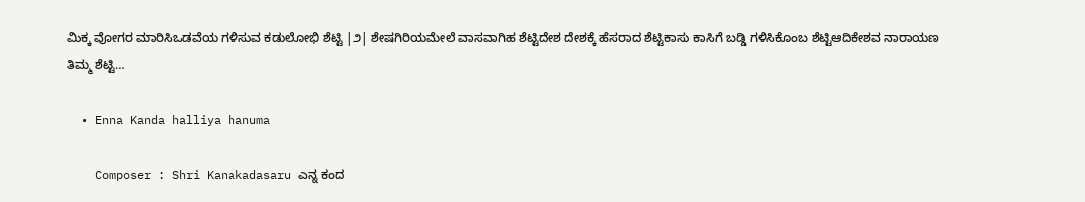ಮಿಕ್ಕ ವೋಗರ ಮಾರಿಸಿಒಡವೆಯ ಗಳಿಸುವ ಕಡುಲೋಭಿ ಶೆಟ್ಟಿ |೨| ಶೇಷಗಿರಿಯಮೇಲೆ ವಾಸವಾಗಿಹ ಶೆಟ್ಟಿದೇಶ ದೇಶಕ್ಕೆ ಹೆಸರಾದ ಶೆಟ್ಟಿಕಾಸು ಕಾಸಿಗೆ ಬಡ್ಡಿ ಗಳಿಸಿಕೊಂಬ ಶೆಟ್ಟಿಆದಿಕೇಶವ ನಾರಾಯಣ ತಿಮ್ಮ ಶೆಟ್ಟಿ…

  • Enna Kanda halliya hanuma

    Composer : Shri Kanakadasaru ಎನ್ನ ಕಂದ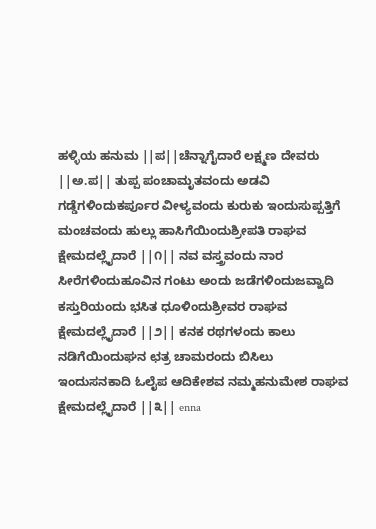ಹಳ್ಳಿಯ ಹನುಮ ||ಪ||ಚೆನ್ನಾಗೈದಾರೆ ಲಕ್ಷ್ಮಣ ದೇವರು ||ಅ.ಪ|| ತುಪ್ಪ ಪಂಚಾಮೃತವಂದು ಅಡವಿ ಗಡ್ಡೆಗಳಿಂದುಕರ್ಪೂರ ವೀಳ್ಯವಂದು ಕುರುಕು ಇಂದುಸುಪ್ಪತ್ತಿಗೆ ಮಂಚವಂದು ಹುಲ್ಲು ಹಾಸಿಗೆಯಿಂದುಶ್ರೀಪತಿ ರಾಘವ ಕ್ಷೇಮದಲ್ಲೈದಾರೆ ||೧|| ನವ ವಸ್ತ್ರವಂದು ನಾರ ಸೀರೆಗಳಿಂದುಹೂವಿನ ಗಂಟು ಅಂದು ಜಡೆಗಳಿಂದುಜವ್ವಾದಿ ಕಸ್ತುರಿಯಂದು ಭಸಿತ ಧೂಳಿಂದುಶ್ರೀವರ ರಾಘವ ಕ್ಷೇಮದಲ್ಲೈದಾರೆ ||೨|| ಕನಕ ರಥಗಳಂದು ಕಾಲು ನಡಿಗೆಯಿಂದುಘನ ಛತ್ರ ಚಾಮರಂದು ಬಿಸಿಲು ಇಂದುಸನಕಾದಿ ಓಲೈಪ ಆದಿಕೇಶವ ನಮ್ಮಹನುಮೇಶ ರಾಘವ ಕ್ಷೇಮದಲ್ಲೈದಾರೆ ||೩|| enna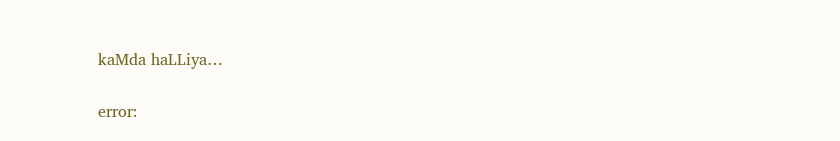kaMda haLLiya…

error: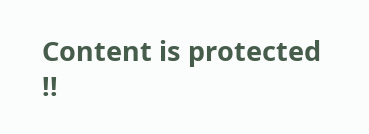Content is protected !!